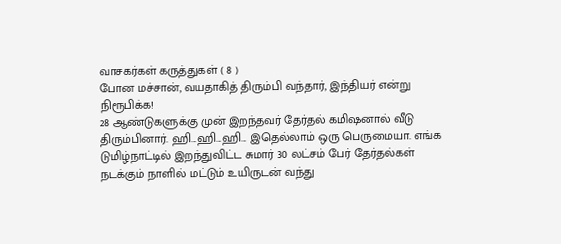வாசகர்கள் கருத்துகள் ( 8 )
போன மச்சான், வயதாகித் திரும்பி வந்தார், இந்தியர் என்று நிரூபிக்க!
28 ஆண்டுகளுக்கு முன் இறந்தவர் தேர்தல் கமிஷனால் வீடு திரும்பினார். ஹி...ஹி...ஹி... இதெல்லாம் ஒரு பெருமையா. எங்க டுமிழ்நாட்டில் இறந்துவிட்ட சுமார் 30 லட்சம் பேர் தேர்தல்கள் நடக்கும் நாளில் மட்டும் உயிருடன் வந்து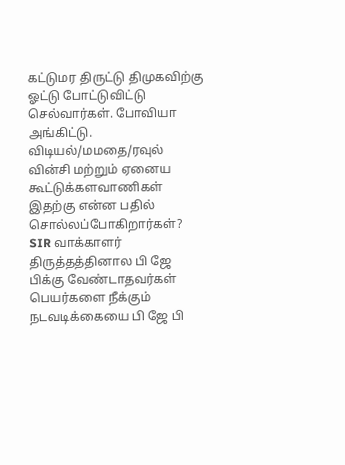கட்டுமர திருட்டு திமுகவிற்கு ஓட்டு போட்டுவிட்டு செல்வார்கள். போவியா அங்கிட்டு.
விடியல்/மமதை/ரவுல் வின்சி மற்றும் ஏனைய கூட்டுக்களவாணிகள் இதற்கு என்ன பதில் சொல்லப்போகிறார்கள்?
SIR வாக்காளர் திருத்தத்தினால பி ஜே பிக்கு வேண்டாதவர்கள் பெயர்களை நீக்கும் நடவடிக்கையை பி ஜே பி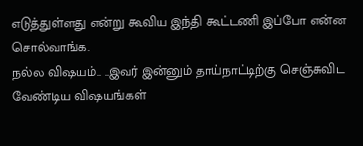எடுத்துள்ளது என்று கூவிய இந்தி கூட்டணி இப்போ என்ன சொல்வாங்க.
நல்ல விஷயம்.. ..இவர் இன்னும் தாய்நாட்டிற்கு செஞ்சுவிட வேண்டிய விஷயங்கள்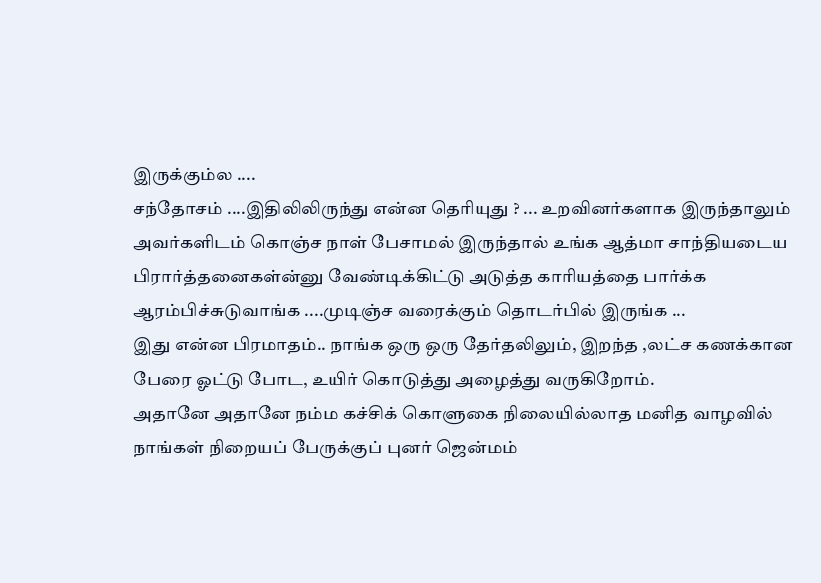இருக்கும்ல ....
சந்தோசம் ....இதிலிலிருந்து என்ன தெரியுது ? ... உறவினர்களாக இருந்தாலும் அவர்களிடம் கொஞ்ச நாள் பேசாமல் இருந்தால் உங்க ஆத்மா சாந்தியடைய பிரார்த்தனைகள்ன்னு வேண்டிக்கிட்டு அடுத்த காரியத்தை பார்க்க ஆரம்பிச்சுடுவாங்க ....முடிஞ்ச வரைக்கும் தொடர்பில் இருங்க ...
இது என்ன பிரமாதம்.. நாங்க ஒரு ஒரு தேர்தலிலும், இறந்த ,லட்ச கணக்கான பேரை ஓட்டு போட, உயிர் கொடுத்து அழைத்து வருகிறோம்.
அதானே அதானே நம்ம கச்சிக் கொளுகை நிலையில்லாத மனித வாழவில் நாங்கள் நிறையப் பேருக்குப் புனர் ஜென்மம்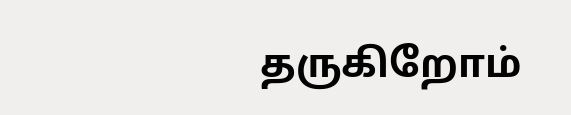தருகிறோம்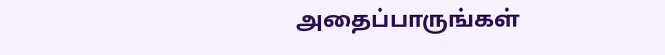அதைப்பாருங்கள்